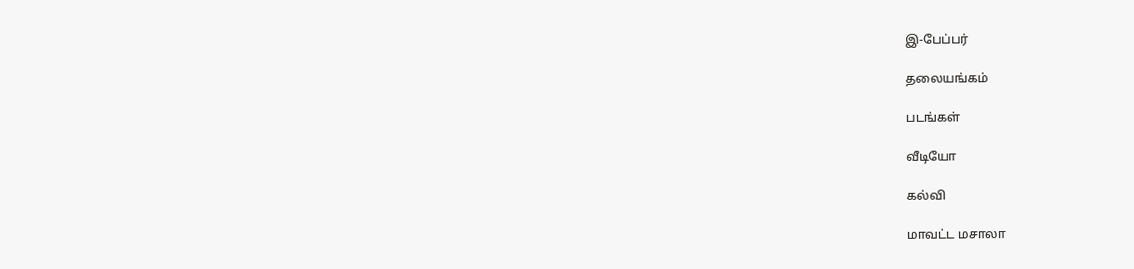இ-பேப்பர்

தலையங்கம்

படங்கள்

வீடியோ

கல்வி

மாவட்ட மசாலா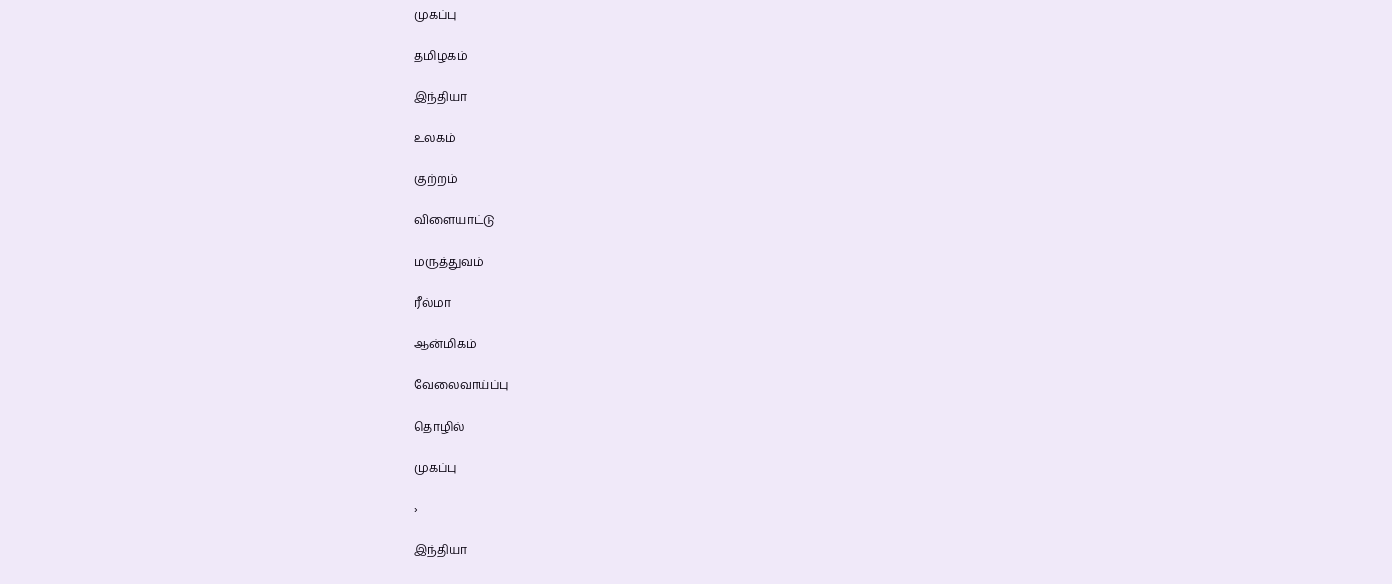முகப்பு

தமிழகம்

இந்தியா

உலகம்

குற்றம்

விளையாட்டு

மருத்துவம்

ரீல்மா

ஆன்மிகம்

வேலைவாய்ப்பு

தொழில்

முகப்பு

›

இந்தியா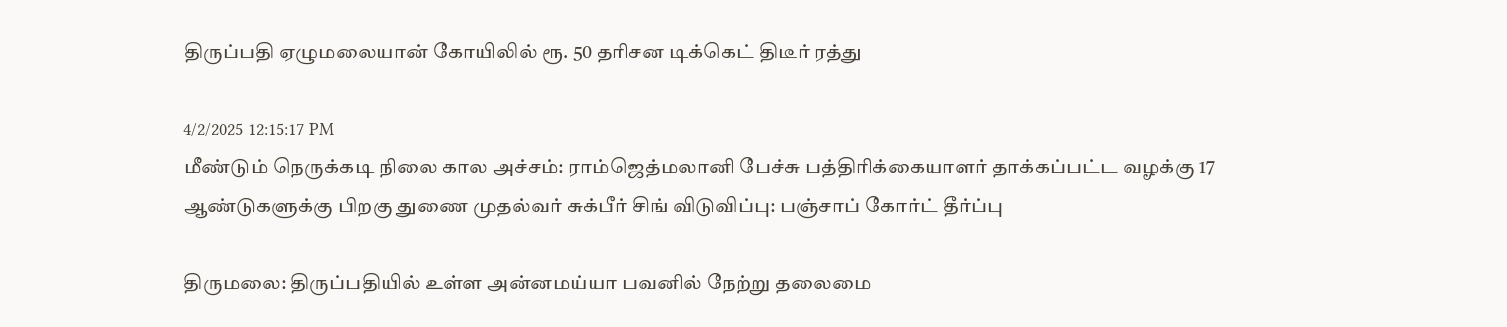திருப்பதி ஏழுமலையான் கோயிலில் ரூ. 50 தரிசன டிக்கெட் திடீர் ரத்து

4/2/2025 12:15:17 PM
மீண்டும் நெருக்கடி நிலை கால அச்சம்: ராம்ஜெத்மலானி பேச்சு பத்திரிக்கையாளர் தாக்கப்பட்ட வழக்கு 17 ஆண்டுகளுக்கு பிறகு துணை முதல்வர் சுக்பீர் சிங் விடுவிப்பு: பஞ்சாப் கோர்ட் தீர்ப்பு

திருமலை: திருப்பதியில் உள்ள அன்னமய்யா பவனில் நேற்று தலைமை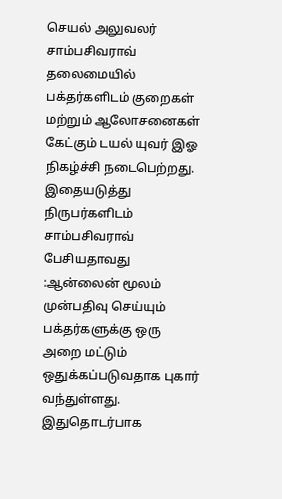செயல் அலுவலர் சாம்பசிவராவ் தலைமையில் பக்தர்களிடம் குறைகள் மற்றும் ஆலோசனைகள் கேட்கும் டயல் யுவர் இஓ நிகழ்ச்சி நடைபெற்றது. இதையடுத்து நிருபர்களிடம் சாம்பசிவராவ் பேசியதாவது :ஆன்லைன் மூலம் முன்பதிவு செய்யும் பக்தர்களுக்கு ஒரு அறை மட்டும் ஒதுக்கப்படுவதாக புகார் வந்துள்ளது. இதுதொடர்பாக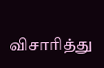விசாரித்து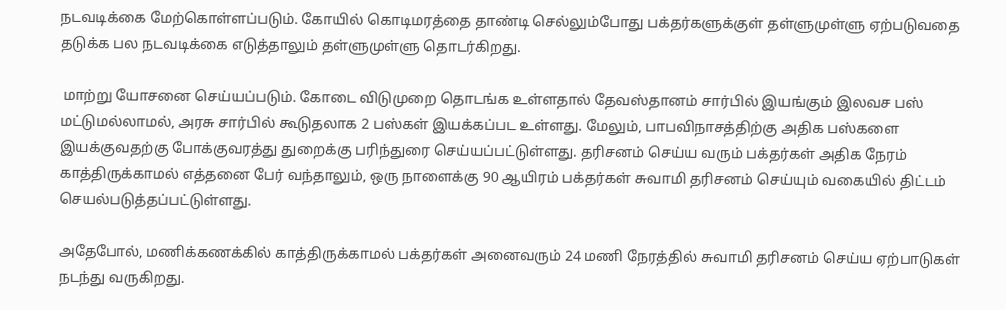நடவடிக்கை மேற்கொள்ளப்படும். கோயில் கொடிமரத்தை தாண்டி செல்லும்போது பக்தர்களுக்குள் தள்ளுமுள்ளு ஏற்படுவதை தடுக்க பல நடவடிக்கை எடுத்தாலும் தள்ளுமுள்ளு தொடர்கிறது.

 மாற்று யோசனை செய்யப்படும். கோடை விடுமுறை தொடங்க உள்ளதால் தேவஸ்தானம் சார்பில் இயங்கும் இலவச பஸ் மட்டுமல்லாமல், அரசு சார்பில் கூடுதலாக 2 பஸ்கள் இயக்கப்பட உள்ளது. மேலும், பாபவிநாசத்திற்கு அதிக பஸ்களை இயக்குவதற்கு போக்குவரத்து துறைக்கு பரிந்துரை செய்யப்பட்டுள்ளது. தரிசனம் செய்ய வரும் பக்தர்கள் அதிக நேரம் காத்திருக்காமல் எத்தனை பேர் வந்தாலும், ஒரு நாளைக்கு 90 ஆயிரம் பக்தர்கள் சுவாமி தரிசனம் செய்யும் வகையில் திட்டம் செயல்படுத்தப்பட்டுள்ளது.

அதேபோல், மணிக்கணக்கில் காத்திருக்காமல் பக்தர்கள் அனைவரும் 24 மணி நேரத்தில் சுவாமி தரிசனம் செய்ய ஏற்பாடுகள் நடந்து வருகிறது.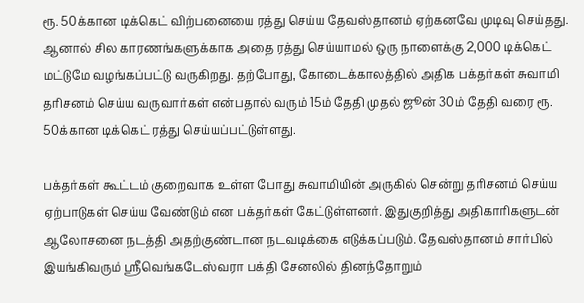ரூ. 50க்கான டிக்கெட் விற்பனையை ரத்து செய்ய தேவஸ்தானம் ஏற்கனவே முடிவு செய்தது. ஆனால் சில காரணங்களுக்காக அதை ரத்து செய்யாமல் ஒரு நாளைக்கு 2,000 டிக்கெட் மட்டுமே வழங்கப்பட்டு வருகிறது. தற்போது, கோடைக்காலத்தில் அதிக பக்தர்கள் சுவாமி தரிசனம் செய்ய வருவார்கள் என்பதால் வரும் 15ம் தேதி முதல் ஜூன் 30ம் தேதி வரை ரூ. 50க்கான டிக்கெட் ரத்து செய்யப்பட்டுள்ளது.

பக்தர்கள் கூட்டம் குறைவாக உள்ள போது சுவாமியின் அருகில் சென்று தரிசனம் செய்ய ஏற்பாடுகள் செய்ய வேண்டும் என பக்தர்கள் கேட்டுள்ளனர். இதுகுறித்து அதிகாரிகளுடன் ஆலோசனை நடத்தி அதற்குண்டான நடவடிக்கை எடுக்கப்படும். தேவஸ்தானம் சார்பில் இயங்கிவரும் ஸ்ரீவெங்கடேஸ்வரா பக்தி சேனலில் தினந்தோறும்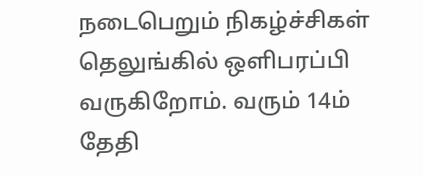நடைபெறும் நிகழ்ச்சிகள் தெலுங்கில் ஒளிபரப்பி வருகிறோம். வரும் 14ம் தேதி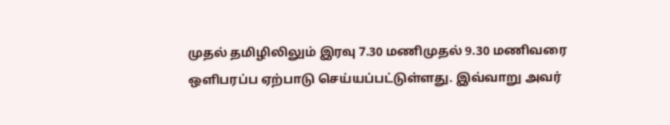முதல் தமிழிலிலும் இரவு 7.30 மணிமுதல் 9.30 மணிவரை ஒளிபரப்ப ஏற்பாடு செய்யப்பட்டுள்ளது. இவ்வாறு அவர்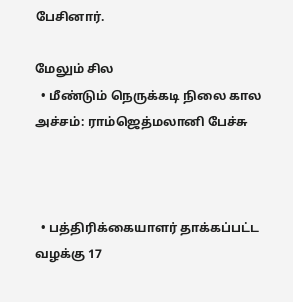பேசினார்.

மேலும் சில
  • மீண்டும் நெருக்கடி நிலை கால அச்சம்: ராம்ஜெத்மலானி பேச்சு



  • பத்திரிக்கையாளர் தாக்கப்பட்ட வழக்கு 17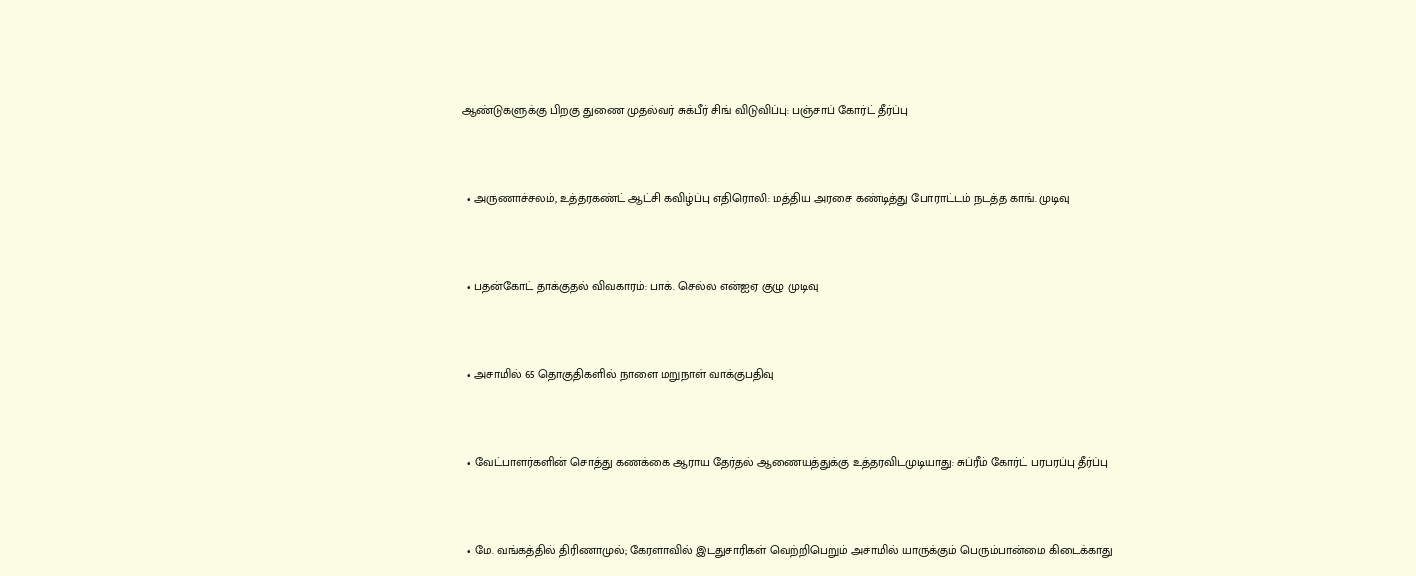ஆண்டுகளுக்கு பிறகு துணை முதல்வர் சுக்பீர் சிங் விடுவிப்பு: பஞ்சாப் கோர்ட் தீர்ப்பு



  • அருணாச்சலம், உத்தரகண்ட் ஆட்சி கவிழ்ப்பு எதிரொலி: மத்திய அரசை கண்டித்து போராட்டம் நடத்த காங். முடிவு



  • பதன்கோட் தாக்குதல் விவகாரம்: பாக். செல்ல என்ஐஏ குழு முடிவு



  • அசாமில் 65 தொகுதிகளில் நாளை மறுநாள் வாக்குபதிவு



  • வேட்பாளர்களின் சொத்து கணக்கை ஆராய தேர்தல் ஆணையத்துக்கு உத்தரவிடமுடியாது: சுப்ரீம் கோர்ட் பரபரப்பு தீர்ப்பு



  • மே. வங்கத்தில் திரிணாமுல்; கேரளாவில் இடதுசாரிகள் வெற்றிபெறும் அசாமில் யாருக்கும் பெரும்பான்மை கிடைக்காது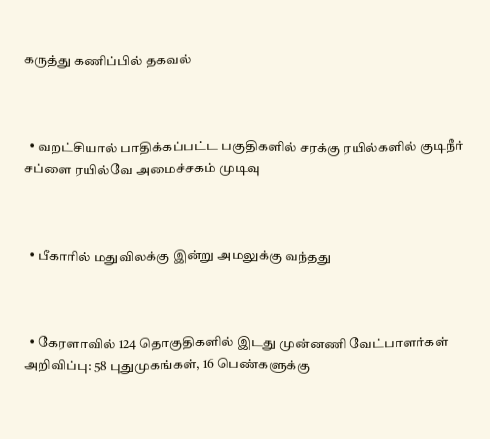கருத்து கணிப்பில் தகவல்



  • வறட்சியால் பாதிக்கப்பட்ட பகுதிகளில் சரக்கு ரயில்களில் குடிநீர் சப்ளை ரயில்வே அமைச்சகம் முடிவு



  • பீகாரில் மதுவிலக்கு இன்று அமலுக்கு வந்தது



  • கேரளாவில் 124 தொகுதிகளில் இடது முன்னணி வேட்பாளர்கள் அறிவிப்பு: 58 புதுமுகங்கள், 16 பெண்களுக்கு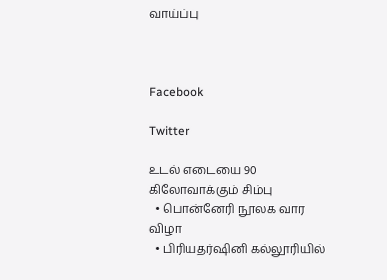வாய்ப்பு



Facebook

Twitter

உடல் எடையை 90 கிலோவாக்கும் சிம்பு
  • பொன்னேரி நூலக வார விழா
  • பிரியதர்ஷினி கல்லூரியில்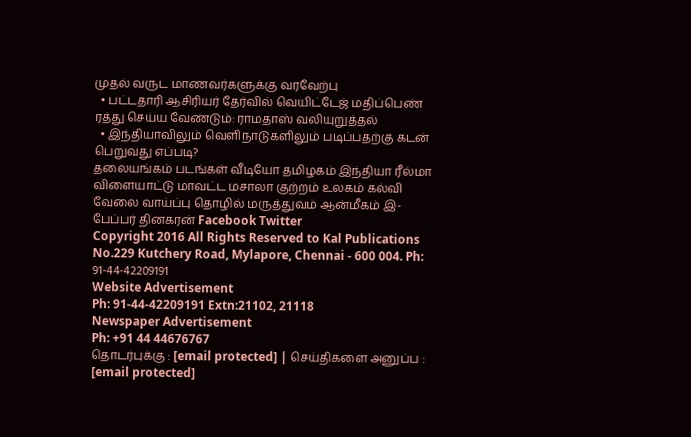முதல் வருட மாணவர்களுக்கு வரவேற்பு
  • பட்டதாரி ஆசிரியர் தேர்வில் வெயிட்டேஜ் மதிப்பெண் ரத்து செய்ய வேண்டும்: ராமதாஸ் வலியுறுத்தல்
  • இந்தியாவிலும் வெளிநாடுகளிலும் படிப்பதற்கு கடன் பெறுவது எப்படி?
தலையங்கம் படங்கள் வீடியோ தமிழகம் இந்தியா ரீல்மா விளையாட்டு மாவட்ட மசாலா குற்றம் உலகம் கல்வி வேலை வாய்ப்பு தொழில் மருத்துவம் ஆன்மீகம் இ-பேப்பர் தினகரன் Facebook Twitter
Copyright 2016 All Rights Reserved to Kal Publications
No.229 Kutchery Road, Mylapore, Chennai - 600 004. Ph: 91-44-42209191
Website Advertisement
Ph: 91-44-42209191 Extn:21102, 21118
Newspaper Advertisement
Ph: +91 44 44676767
தொடர்புக்கு : [email protected] | செய்திகளை அனுப்ப : [email protected]